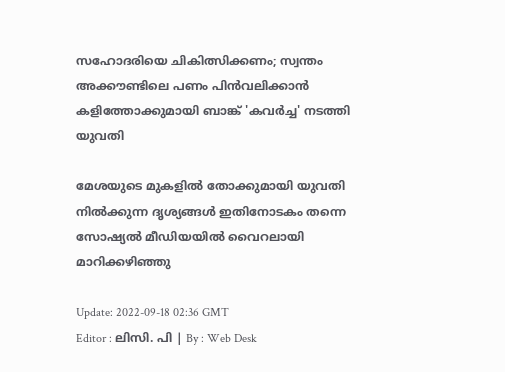സഹോദരിയെ ചികിത്സിക്കണം; സ്വന്തം അക്കൗണ്ടിലെ പണം പിൻവലിക്കാൻ കളിത്തോക്കുമായി ബാങ്ക് 'കവർച്ച' നടത്തി യുവതി

മേശയുടെ മുകളിൽ തോക്കുമായി യുവതി നിൽക്കുന്ന ദൃശ്യങ്ങൾ ഇതിനോടകം തന്നെ സോഷ്യൽ മീഡിയയിൽ വൈറലായി മാറിക്കഴിഞ്ഞു

Update: 2022-09-18 02:36 GMT
Editor : ലിസി. പി | By : Web Desk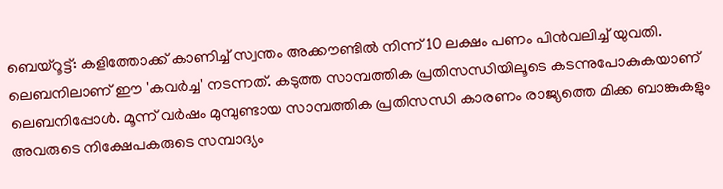ബെയ്റൂട്ട്: കളിത്തോക്ക് കാണിച്ച് സ്വന്തം അക്കൗണ്ടിൽ നിന്ന് 10 ലക്ഷം പണം പിൻവലിച്ച് യുവതി. ലെബനിലാണ് ഈ 'കവർച്ച' നടന്നത്. കടുത്ത സാമ്പത്തിക പ്രതിസന്ധിയിലൂടെ കടന്നുപോകുകയാണ് ലെബനിപ്പോൾ. മൂന്ന് വർഷം മുമ്പുണ്ടായ സാമ്പത്തിക പ്രതിസന്ധി കാരണം രാജ്യത്തെ മിക്ക ബാങ്കുകളും അവരുടെ നിക്ഷേപകരുടെ സമ്പാദ്യം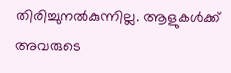തിരിച്ചുനൽകുന്നില്ല. ആളുകൾക്ക് അവരുടെ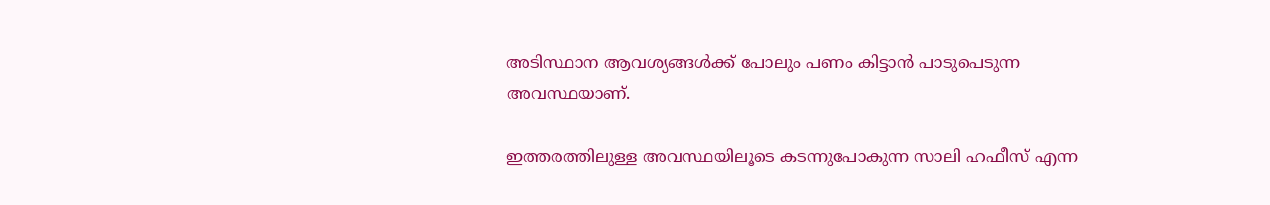അടിസ്ഥാന ആവശ്യങ്ങൾക്ക് പോലും പണം കിട്ടാൻ പാടുപെടുന്ന അവസ്ഥയാണ്.

ഇത്തരത്തിലുള്ള അവസ്ഥയിലൂടെ കടന്നുപോകുന്ന സാലി ഹഫീസ് എന്ന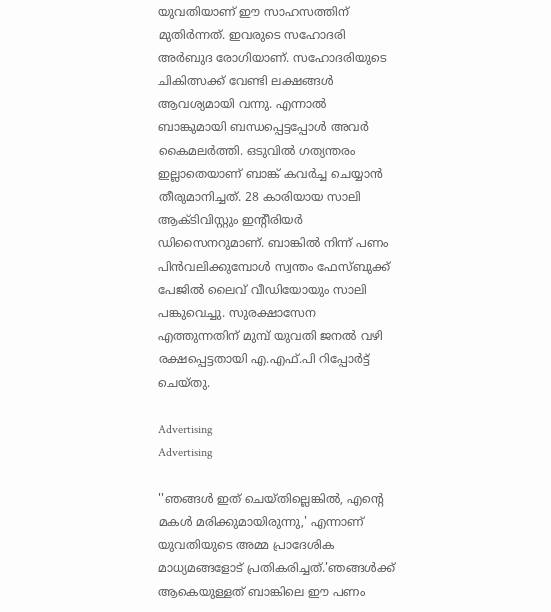യുവതിയാണ് ഈ സാഹസത്തിന് മുതിർന്നത്. ഇവരുടെ സഹോദരി അർബുദ രോഗിയാണ്. സഹോദരിയുടെ ചികിത്സക്ക് വേണ്ടി ലക്ഷങ്ങൾ ആവശ്യമായി വന്നു. എന്നാൽ ബാങ്കുമായി ബന്ധപ്പെട്ടപ്പോൾ അവർ കൈമലർത്തി. ഒടുവിൽ ഗത്യന്തരം ഇല്ലാതെയാണ് ബാങ്ക് കവർച്ച ചെയ്യാൻ തീരുമാനിച്ചത്. 28 കാരിയായ സാലി ആക്ടിവിസ്റ്റും ഇന്‍റീരിയര്‍ ഡിസൈനറുമാണ്. ബാങ്കില്‍ നിന്ന് പണം പിന്‍വലിക്കുമ്പോൾ സ്വന്തം ഫേസ്ബുക്ക് പേജില്‍ ലൈവ് വീഡിയോയും സാലി പങ്കുവെച്ചു. സുരക്ഷാസേന എത്തുന്നതിന് മുമ്പ് യുവതി ജനല്‍ വഴി രക്ഷപ്പെട്ടതായി എ.എഫ്.പി റിപ്പോര്‍ട്ട് ചെയ്തു.

Advertising
Advertising

''ഞങ്ങൾ ഇത് ചെയ്തില്ലെങ്കിൽ, എന്റെ മകൾ മരിക്കുമായിരുന്നു,' എന്നാണ്  യുവതിയുടെ അമ്മ പ്രാദേശിക മാധ്യമങ്ങളോട് പ്രതികരിച്ചത്.'ഞങ്ങൾക്ക് ആകെയുള്ളത് ബാങ്കിലെ ഈ പണം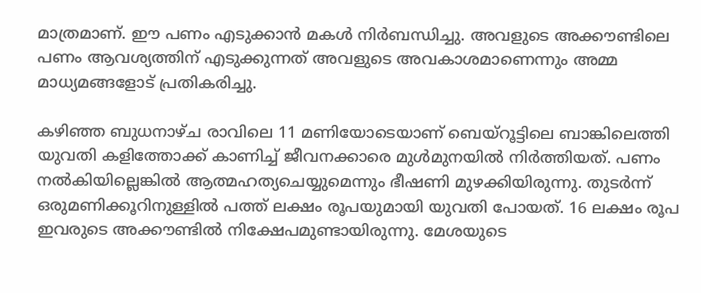മാത്രമാണ്. ഈ പണം എടുക്കാൻ മകൾ നിർബന്ധിച്ചു. അവളുടെ അക്കൗണ്ടിലെ പണം ആവശ്യത്തിന് എടുക്കുന്നത് അവളുടെ അവകാശമാണെന്നും അമ്മ മാധ്യമങ്ങളോട് പ്രതികരിച്ചു.

കഴിഞ്ഞ ബുധനാഴ്ച രാവിലെ 11 മണിയോടെയാണ് ബെയ്‌റൂട്ടിലെ ബാങ്കിലെത്തി യുവതി കളിത്തോക്ക് കാണിച്ച് ജീവനക്കാരെ മുൾമുനയിൽ നിർത്തിയത്. പണം നൽകിയില്ലെങ്കിൽ ആത്മഹത്യചെയ്യുമെന്നും ഭീഷണി മുഴക്കിയിരുന്നു. തുടർന്ന് ഒരുമണിക്കൂറിനുള്ളിൽ പത്ത് ലക്ഷം രൂപയുമായി യുവതി പോയത്. 16 ലക്ഷം രൂപ ഇവരുടെ അക്കൗണ്ടിൽ നിക്ഷേപമുണ്ടായിരുന്നു. മേശയുടെ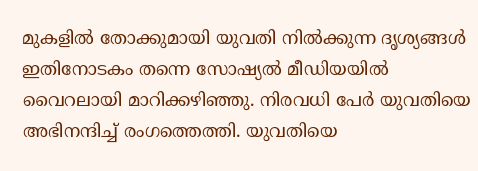മുകളിൽ തോക്കുമായി യുവതി നിൽക്കുന്ന ദൃശ്യങ്ങൾ ഇതിനോടകം തന്നെ സോഷ്യൽ മീഡിയയിൽ വൈറലായി മാറിക്കഴിഞ്ഞു. നിരവധി പേർ യുവതിയെ അഭിനന്ദിച്ച് രംഗത്തെത്തി. യുവതിയെ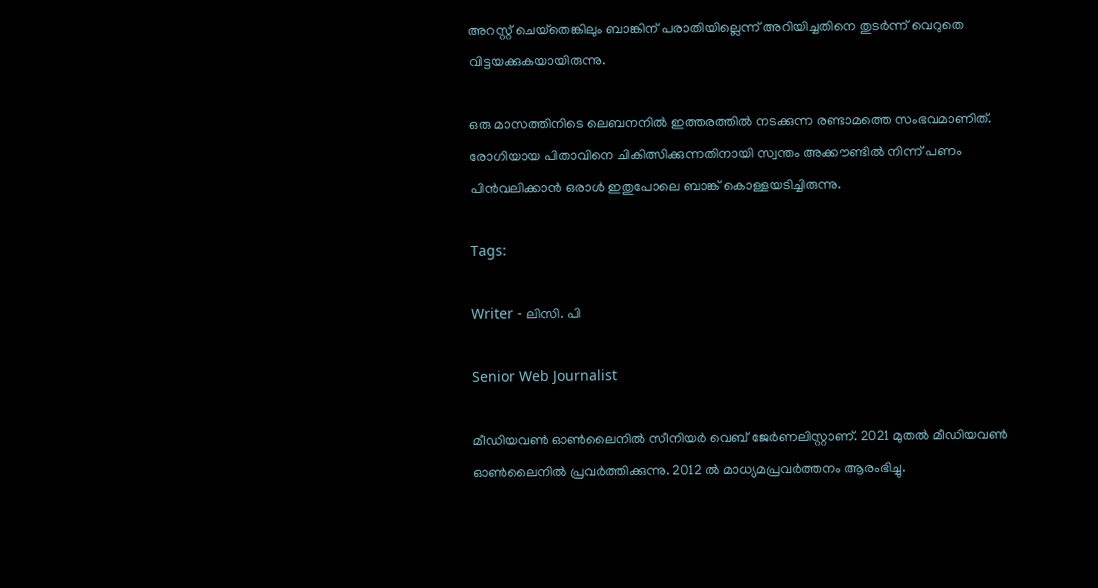അറസ്റ്റ് ചെയ്‌തെങ്കിലും ബാങ്കിന് പരാതിയില്ലെന്ന് അറിയിച്ചതിനെ തുടർന്ന് വെറുതെ വിട്ടയക്കുകയായിരുന്നു.

ഒരു മാസത്തിനിടെ ലെബനനിൽ ഇത്തരത്തിൽ നടക്കുന്ന രണ്ടാമത്തെ സംഭവമാണിത്. രോഗിയായ പിതാവിനെ ചികിത്സിക്കുന്നതിനായി സ്വന്തം അക്കൗണ്ടിൽ നിന്ന് പണം പിൻവലിക്കാൻ ഒരാൾ ഇതുപോലെ ബാങ്ക് കൊള്ളയടിച്ചിരുന്നു.

Tags:

Writer - ലിസി. പി

Senior Web Journalist

മീഡിയവൺ ഓൺലൈനിൽ സീനിയർ വെബ് ജേർണലിസ്റ്റാണ്. 2021 മുതൽ മീഡിയവൺ ഓൺലൈനിൽ പ്രവർത്തിക്കുന്നു. 2012 ല്‍ മാധ്യമപ്രവര്‍ത്തനം ആരംഭിച്ചു.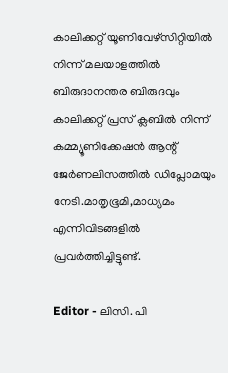കാലിക്കറ്റ് യൂണിവേഴ്‌സിറ്റിയിൽ നിന്ന് മലയാളത്തിൽ ബിരുദാനന്തര ബിരുദവും കാലിക്കറ്റ് പ്രസ് ക്ലബിൽ നിന്ന് കമ്മ്യൂണിക്കേഷൻ ആന്റ് ജേർണലിസത്തിൽ ഡിപ്ലോമയും നേടി.മാതൃഭൂമി,മാധ്യമം എന്നിവിടങ്ങളിൽ പ്രവർത്തിച്ചിട്ടുണ്ട്.

Editor - ലിസി. പി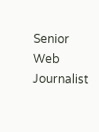Senior Web Journalist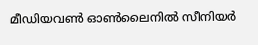മീഡിയവൺ ഓൺലൈനിൽ സീനിയർ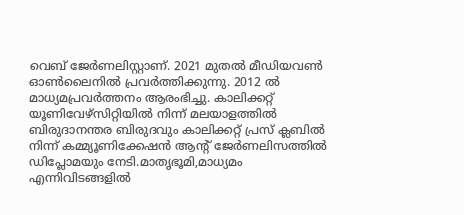വെബ് ജേർണലിസ്റ്റാണ്. 2021 മുതൽ മീഡിയവൺ ഓൺലൈനിൽ പ്രവർത്തിക്കുന്നു. 2012 ല്‍ മാധ്യമപ്രവര്‍ത്തനം ആരംഭിച്ചു. കാലിക്കറ്റ് യൂണിവേഴ്‌സിറ്റിയിൽ നിന്ന് മലയാളത്തിൽ ബിരുദാനന്തര ബിരുദവും കാലിക്കറ്റ് പ്രസ് ക്ലബിൽ നിന്ന് കമ്മ്യൂണിക്കേഷൻ ആന്റ് ജേർണലിസത്തിൽ ഡിപ്ലോമയും നേടി.മാതൃഭൂമി,മാധ്യമം എന്നിവിടങ്ങളിൽ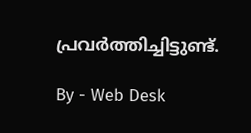പ്രവർത്തിച്ചിട്ടുണ്ട്.

By - Web Desk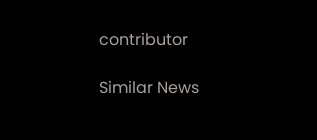contributor

Similar News